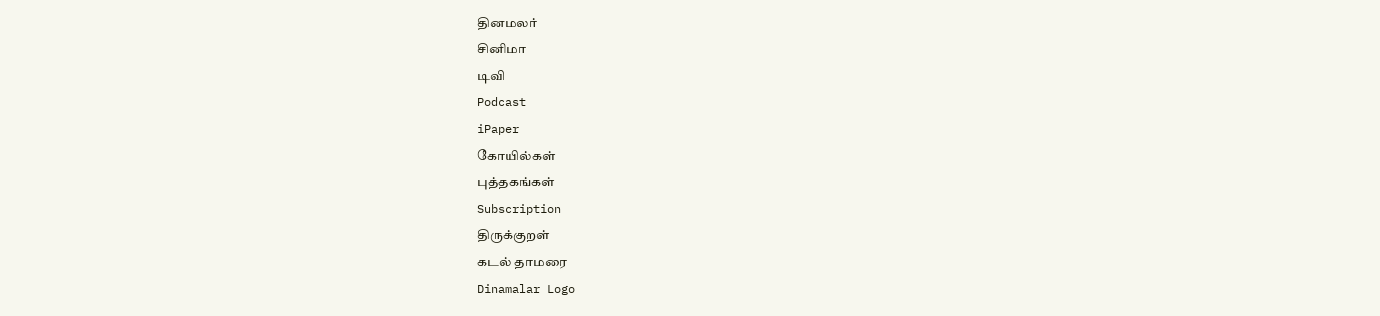தினமலர்
சினிமா
டிவி
Podcast
iPaper
கோயில்கள்
புத்தகங்கள்
Subscription
திருக்குறள்
கடல் தாமரை
Dinamalar Logo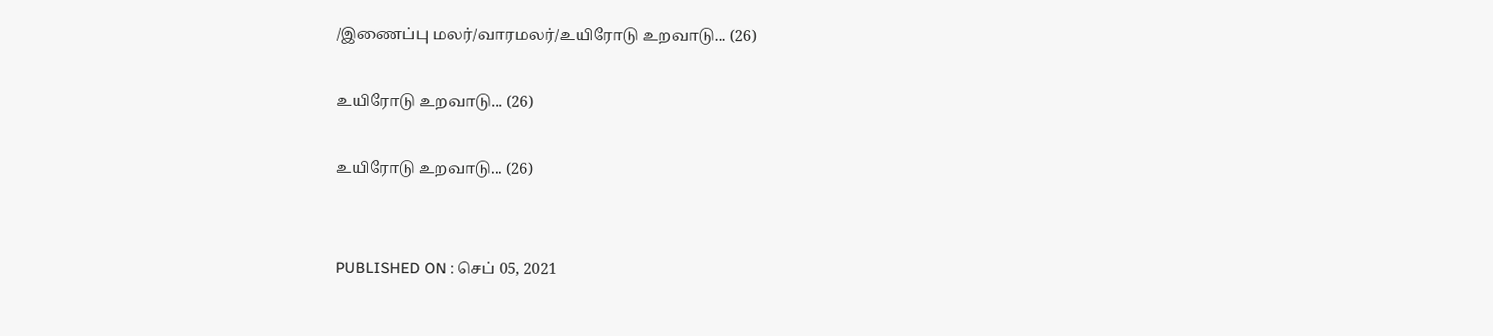/இணைப்பு மலர்/வாரமலர்/உயிரோடு உறவாடு... (26)

உயிரோடு உறவாடு... (26)

உயிரோடு உறவாடு... (26)


PUBLISHED ON : செப் 05, 2021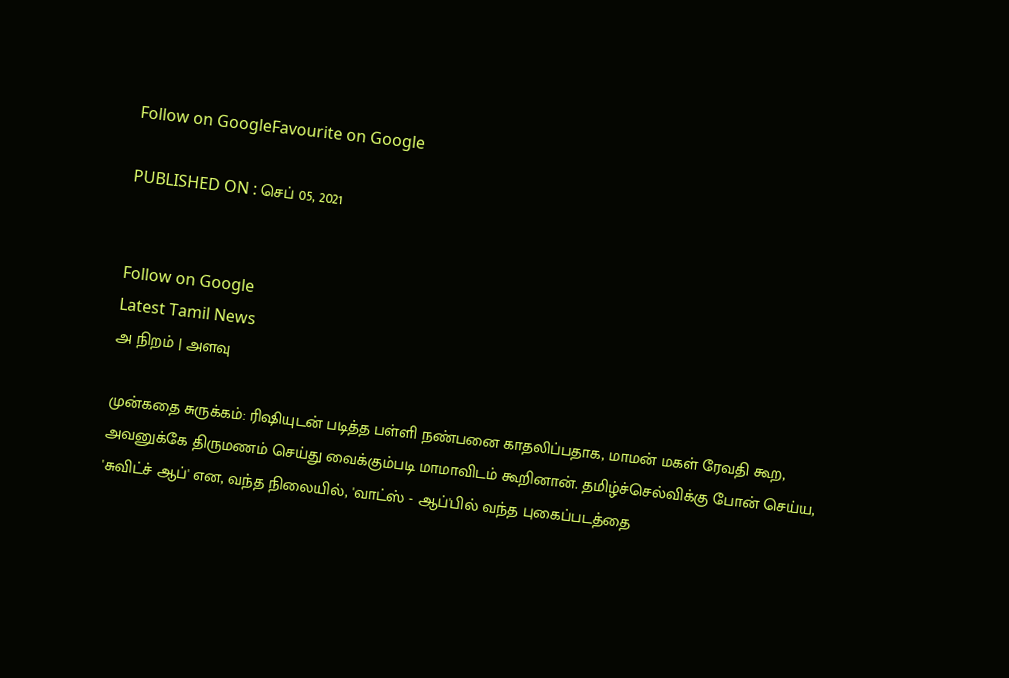Follow on GoogleFavourite on Google

PUBLISHED ON : செப் 05, 2021


Follow on Google
Latest Tamil News
அ நிறம் | அளவு

முன்கதை சுருக்கம்: ரிஷியுடன் படித்த பள்ளி நண்பனை காதலிப்பதாக, மாமன் மகள் ரேவதி கூற, அவனுக்கே திருமணம் செய்து வைக்கும்படி மாமாவிடம் கூறினான். தமிழ்ச்செல்விக்கு போன் செய்ய, 'சுவிட்ச் ஆப்' என, வந்த நிலையில், 'வாட்ஸ் - ஆப்'பில் வந்த புகைப்படத்தை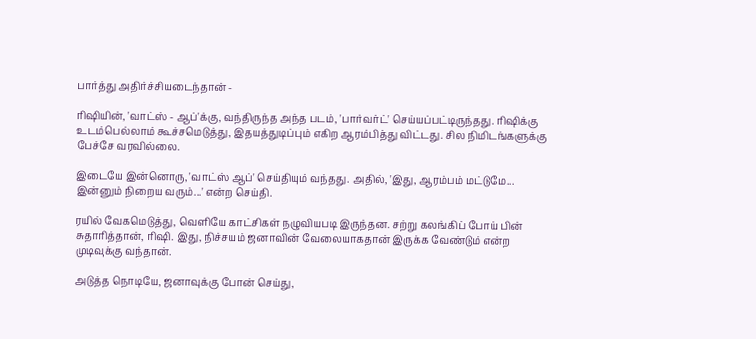பார்த்து அதிர்ச்சியடைந்தான் -

ரிஷியின், 'வாட்ஸ் - ஆப்'க்கு, வந்திருந்த அந்த படம், 'பார்வர்ட்' செய்யப்பட்டிருந்தது. ரிஷிக்கு உடம்பெல்லாம் கூச்சமெடுத்து, இதயத்துடிப்பும் எகிற ஆரம்பித்து விட்டது. சில நிமிடங்களுக்கு பேச்சே வரவில்லை.

இடையே இன்னொரு, 'வாட்ஸ் ஆப்' செய்தியும் வந்தது. அதில், 'இது, ஆரம்பம் மட்டுமே... இன்னும் நிறைய வரும்...' என்ற செய்தி.

ரயில் வேகமெடுத்து, வெளியே காட்சிகள் நழுவியபடி இருந்தன. சற்று கலங்கிப் போய் பின் சுதாரித்தான், ரிஷி. இது, நிச்சயம் ஜனாவின் வேலையாகதான் இருக்க வேண்டும் என்ற முடிவுக்கு வந்தான்.

அடுத்த நொடியே, ஜனாவுக்கு போன் செய்து,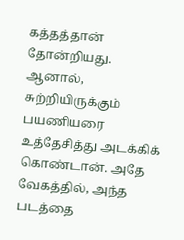கத்தத்தான் தோன்றியது. ஆனால், சுற்றியிருக்கும் பயணியரை உத்தேசித்து அடக்கிக் கொண்டான். அதே வேகத்தில், அந்த படத்தை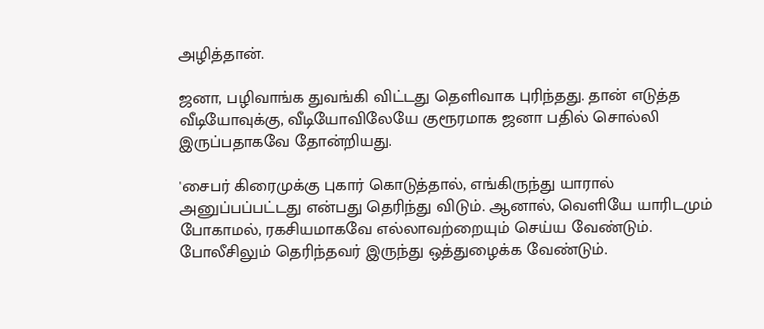அழித்தான்.

ஜனா, பழிவாங்க துவங்கி விட்டது தெளிவாக புரிந்தது. தான் எடுத்த வீடியோவுக்கு, வீடியோவிலேயே குரூரமாக ஜனா பதில் சொல்லி இருப்பதாகவே தோன்றியது.

'சைபர் கிரைமுக்கு புகார் கொடுத்தால், எங்கிருந்து யாரால் அனுப்பப்பட்டது என்பது தெரிந்து விடும். ஆனால், வெளியே யாரிடமும் போகாமல், ரகசியமாகவே எல்லாவற்றையும் செய்ய வேண்டும். போலீசிலும் தெரிந்தவர் இருந்து ஒத்துழைக்க வேண்டும்.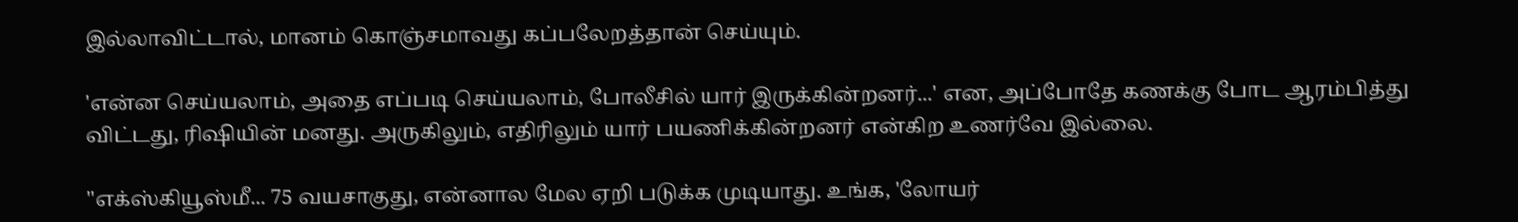இல்லாவிட்டால், மானம் கொஞ்சமாவது கப்பலேறத்தான் செய்யும்.

'என்ன செய்யலாம், அதை எப்படி செய்யலாம், போலீசில் யார் இருக்கின்றனர்...' என, அப்போதே கணக்கு போட ஆரம்பித்து விட்டது, ரிஷியின் மனது. அருகிலும், எதிரிலும் யார் பயணிக்கின்றனர் என்கிற உணர்வே இல்லை.

''எக்ஸ்கியூஸ்மீ... 75 வயசாகுது, என்னால மேல ஏறி படுக்க முடியாது. உங்க, 'லோயர்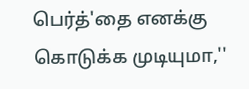பெர்த்'தை எனக்கு கொடுக்க முடியுமா,''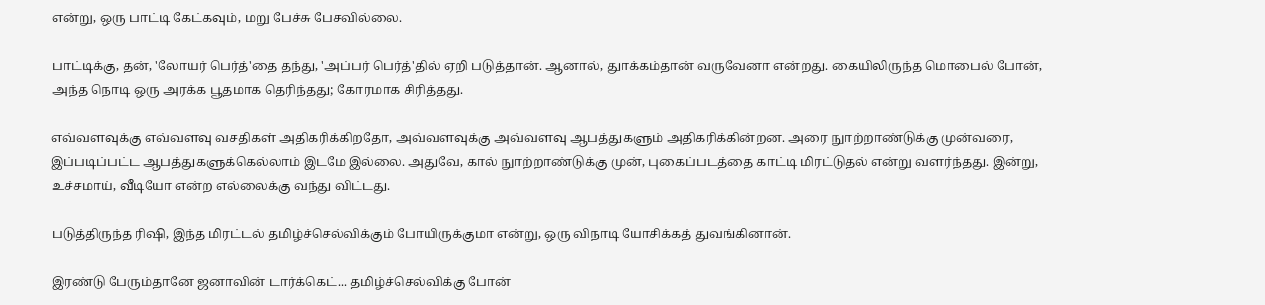என்று, ஒரு பாட்டி கேட்கவும், மறு பேச்சு பேசவில்லை.

பாட்டிக்கு, தன், 'லோயர் பெர்த்'தை தந்து, 'அப்பர் பெர்த்'தில் ஏறி படுத்தான். ஆனால், துாக்கம்தான் வருவேனா என்றது. கையிலிருந்த மொபைல் போன், அந்த நொடி ஒரு அரக்க பூதமாக தெரிந்தது; கோரமாக சிரித்தது.

எவ்வளவுக்கு எவ்வளவு வசதிகள் அதிகரிக்கிறதோ, அவ்வளவுக்கு அவ்வளவு ஆபத்துகளும் அதிகரிக்கின்றன. அரை நுாற்றாண்டுக்கு முன்வரை, இப்படிப்பட்ட ஆபத்துகளுக்கெல்லாம் இடமே இல்லை. அதுவே, கால் நுாற்றாண்டுக்கு முன், புகைப்படத்தை காட்டி மிரட்டுதல் என்று வளர்ந்தது. இன்று, உச்சமாய், வீடியோ என்ற எல்லைக்கு வந்து விட்டது.

படுத்திருந்த ரிஷி, இந்த மிரட்டல் தமிழ்ச்செல்விக்கும் போயிருக்குமா என்று, ஒரு விநாடி யோசிக்கத் துவங்கினான்.

இரண்டு பேரும்தானே ஜனாவின் டார்க்கெட்... தமிழ்ச்செல்விக்கு போன்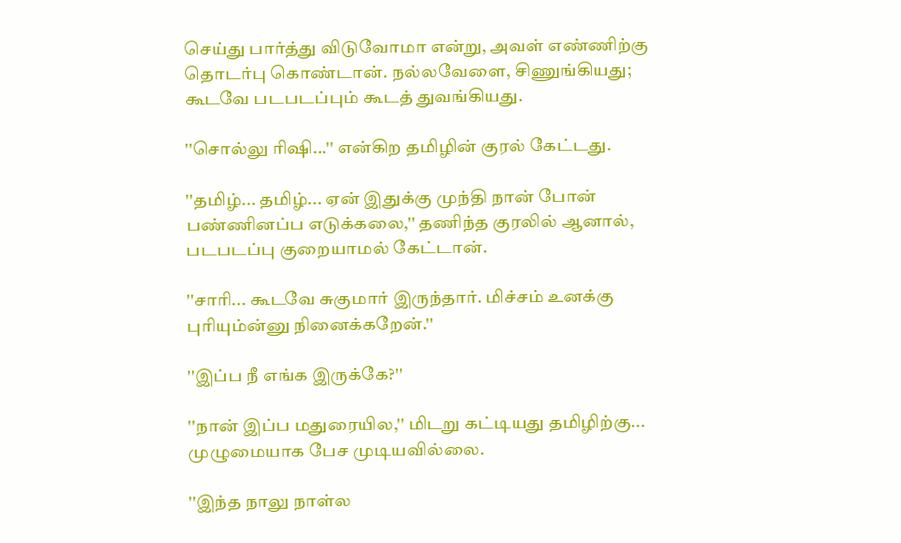செய்து பார்த்து விடுவோமா என்று, அவள் எண்ணிற்கு தொடர்பு கொண்டான். நல்லவேளை, சிணுங்கியது; கூடவே படபடப்பும் கூடத் துவங்கியது.

''சொல்லு ரிஷி...'' என்கிற தமிழின் குரல் கேட்டது.

''தமிழ்... தமிழ்... ஏன் இதுக்கு முந்தி நான் போன் பண்ணினப்ப எடுக்கலை,'' தணிந்த குரலில் ஆனால், படபடப்பு குறையாமல் கேட்டான்.

''சாரி... கூடவே சுகுமார் இருந்தார். மிச்சம் உனக்கு புரியும்ன்னு நினைக்கறேன்.''

''இப்ப நீ எங்க இருக்கே?''

''நான் இப்ப மதுரையில,'' மிடறு கட்டியது தமிழிற்கு... முழுமையாக பேச முடியவில்லை.

''இந்த நாலு நாள்ல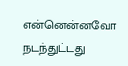என்னென்னவோ நடந்துட்டது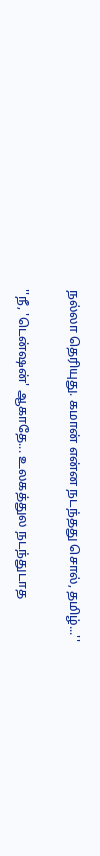நல்லா தெரியுது. கமான் என்ன நடந்தது சொல், தமிழ்...''

''நீ, 'டென்ஷன்' ஆகாதே... உலகத்துல நடந்துடாத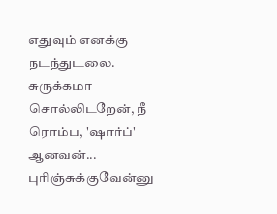எதுவும் எனக்கு நடந்துடலை. சுருக்கமா சொல்லிடறேன், நீ ரொம்ப, 'ஷார்ப்' ஆனவன்... புரிஞ்சுக்குவேன்னு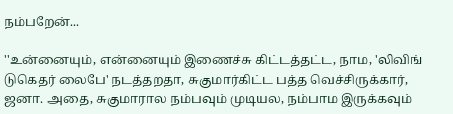நம்பறேன்...

''உன்னையும், என்னையும் இணைச்சு கிட்டத்தட்ட, நாம, 'லிவிங் டுகெதர் லைபே' நடத்தறதா, சுகுமார்கிட்ட பத்த வெச்சிருக்கார், ஜனா. அதை, சுகுமாரால நம்பவும் முடியல, நம்பாம இருக்கவும்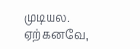முடியல. ஏற்கனவே,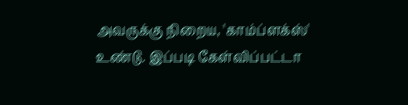அவருக்கு நிறைய, 'காம்ப்ளக்ஸ்' உண்டு. இப்படி கேள்விப்பட்டா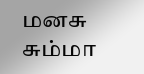மனசு சும்மா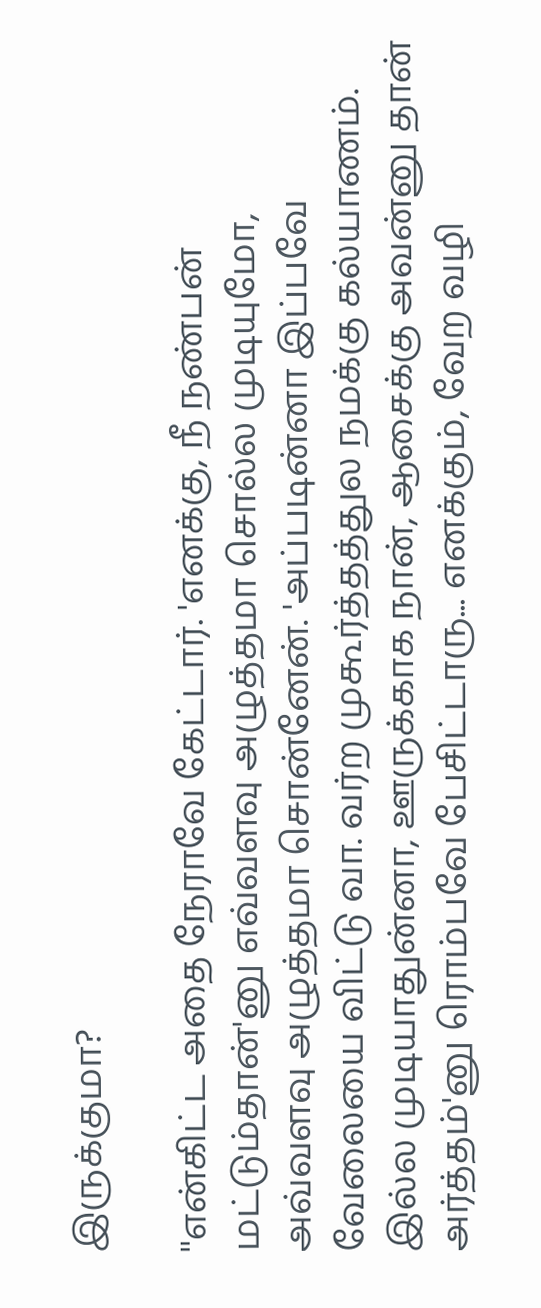இருக்குமா?

''என்கிட்ட அதை நேராவே கேட்டார். 'எனக்கு, நீ நண்பன் மட்டும்தான்'னு எவ்வளவு அழுத்தமா சொல்ல முடியுமோ, அவ்வளவு அழுத்தமா சொன்னேன். 'அப்படின்னா இப்பவே வேலையை விட்டு வா. வர்ற முகூர்த்தத்துல நமக்கு கல்யாணம். இல்ல முடியாதுன்னா, ஊருக்காக நான், ஆசைக்கு அவன்னு தான் அர்த்தம்'னு ரொம்பவே பேசிட்டாரு... எனக்கும், வேற வழி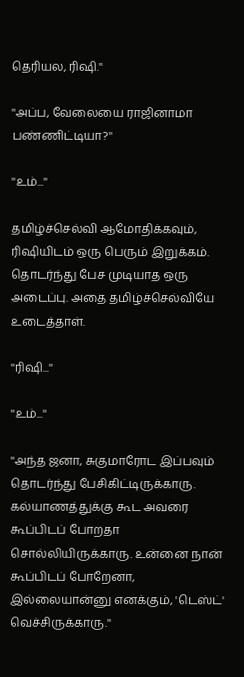தெரியல, ரிஷி.''

''அப்ப, வேலையை ராஜினாமா பண்ணிட்டியா?''

''உம்...''

தமிழ்ச்செல்வி ஆமோதிக்கவும், ரிஷியிடம் ஒரு பெரும் இறுக்கம். தொடர்ந்து பேச முடியாத ஒரு அடைப்பு. அதை தமிழ்ச்செல்வியே உடைத்தாள்.

''ரிஷி...''

''உம்...''

''அந்த ஜனா, சுகுமாரோட இப்பவும் தொடர்ந்து பேசிகிட்டிருக்காரு. கல்யாணத்துக்கு கூட அவரை கூப்பிடப் போறதா சொல்லியிருக்காரு. உன்னை நான் கூப்பிடப் போறேனா, இல்லையான்னு எனக்கும், 'டெஸ்ட்' வெச்சிருக்காரு.''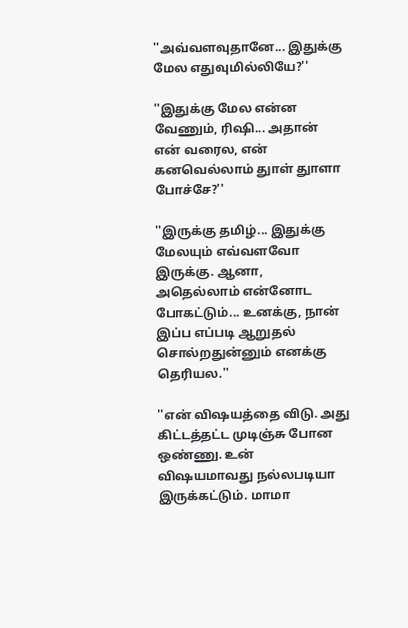''அவ்வளவுதானே... இதுக்கு மேல எதுவுமில்லியே?''

''இதுக்கு மேல என்ன வேணும், ரிஷி... அதான் என் வரைல, என் கனவெல்லாம் துாள் துாளா போச்சே?''

''இருக்கு தமிழ்... இதுக்கு மேலயும் எவ்வளவோ இருக்கு. ஆனா, அதெல்லாம் என்னோட போகட்டும்... உனக்கு, நான் இப்ப எப்படி ஆறுதல் சொல்றதுன்னும் எனக்கு தெரியல.''

''என் விஷயத்தை விடு. அது கிட்டத்தட்ட முடிஞ்சு போன ஒண்ணு. உன் விஷயமாவது நல்லபடியா இருக்கட்டும். மாமா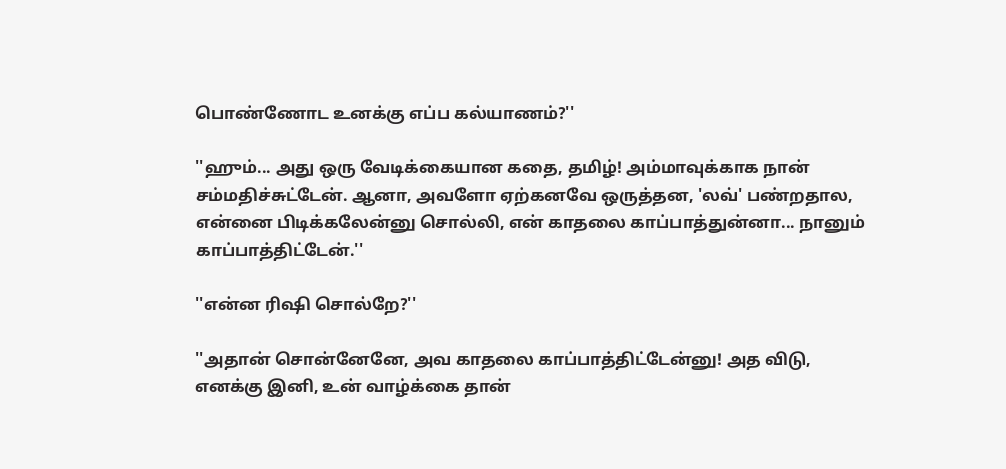பொண்ணோட உனக்கு எப்ப கல்யாணம்?''

''ஹும்... அது ஒரு வேடிக்கையான கதை, தமிழ்! அம்மாவுக்காக நான் சம்மதிச்சுட்டேன். ஆனா, அவளோ ஏற்கனவே ஒருத்தன, 'லவ்' பண்றதால, என்னை பிடிக்கலேன்னு சொல்லி, என் காதலை காப்பாத்துன்னா... நானும் காப்பாத்திட்டேன்.''

''என்ன ரிஷி சொல்றே?''

''அதான் சொன்னேனே, அவ காதலை காப்பாத்திட்டேன்னு! அத விடு, எனக்கு இனி, உன் வாழ்க்கை தான்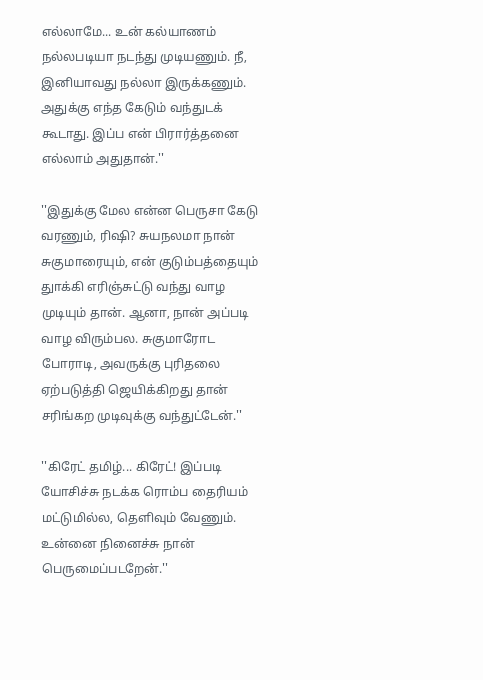எல்லாமே... உன் கல்யாணம் நல்லபடியா நடந்து முடியணும். நீ, இனியாவது நல்லா இருக்கணும். அதுக்கு எந்த கேடும் வந்துடக் கூடாது. இப்ப என் பிரார்த்தனை எல்லாம் அதுதான்.''

''இதுக்கு மேல என்ன பெருசா கேடு வரணும், ரிஷி? சுயநலமா நான் சுகுமாரையும், என் குடும்பத்தையும் துாக்கி எரிஞ்சுட்டு வந்து வாழ முடியும் தான். ஆனா, நான் அப்படி வாழ விரும்பல. சுகுமாரோட போராடி, அவருக்கு புரிதலை ஏற்படுத்தி ஜெயிக்கிறது தான் சரிங்கற முடிவுக்கு வந்துட்டேன்.''

''கிரேட் தமிழ்... கிரேட்! இப்படி யோசிச்சு நடக்க ரொம்ப தைரியம் மட்டுமில்ல, தெளிவும் வேணும். உன்னை நினைச்சு நான் பெருமைப்படறேன்.''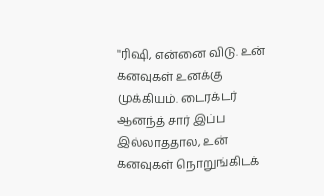''ரிஷி, என்னை விடு. உன் கனவுகள் உனக்கு முக்கியம். டைரக்டர் ஆனந்த் சார் இப்ப இல்லாததால, உன் கனவுகள் நொறுங்கிடக்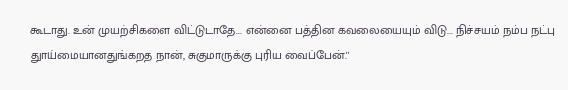கூடாது. உன் முயற்சிகளை விட்டுடாதே... என்னை பத்தின கவலையையும் விடு... நிச்சயம் நம்ப நட்பு துாய்மையானதுங்கறத நான், சுகுமாருக்கு புரிய வைப்பேன்.''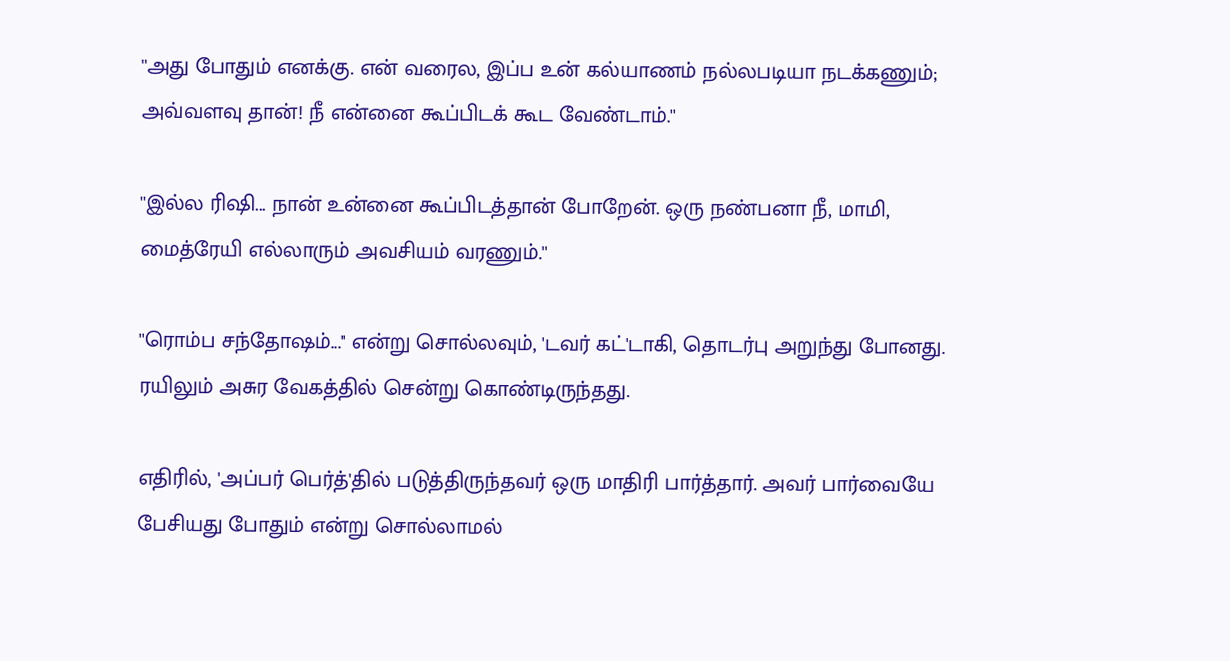''அது போதும் எனக்கு. என் வரைல, இப்ப உன் கல்யாணம் நல்லபடியா நடக்கணும்; அவ்வளவு தான்! நீ என்னை கூப்பிடக் கூட வேண்டாம்.''

''இல்ல ரிஷி... நான் உன்னை கூப்பிடத்தான் போறேன். ஒரு நண்பனா நீ, மாமி, மைத்ரேயி எல்லாரும் அவசியம் வரணும்.''

''ரொம்ப சந்தோஷம்...'' என்று சொல்லவும், 'டவர் கட்'டாகி, தொடர்பு அறுந்து போனது. ரயிலும் அசுர வேகத்தில் சென்று கொண்டிருந்தது.

எதிரில், 'அப்பர் பெர்த்'தில் படுத்திருந்தவர் ஒரு மாதிரி பார்த்தார். அவர் பார்வையே பேசியது போதும் என்று சொல்லாமல்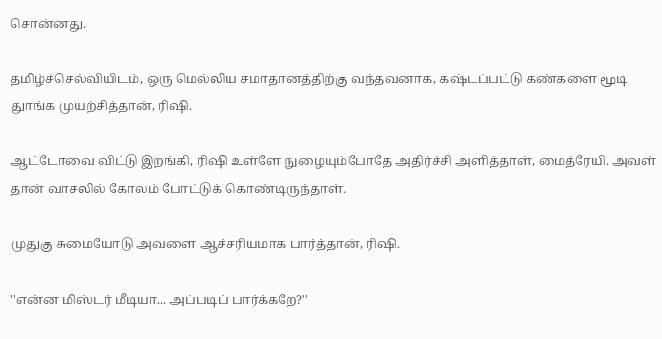சொன்னது.

தமிழ்ச்செல்வியிடம், ஒரு மெல்லிய சமாதானத்திற்கு வந்தவனாக, கஷ்டப்பட்டு கண்களை மூடி துாங்க முயற்சித்தான், ரிஷி.

ஆட்டோவை விட்டு இறங்கி, ரிஷி உள்ளே நுழையும்போதே அதிர்ச்சி அளித்தாள், மைத்ரேயி. அவள் தான் வாசலில் கோலம் போட்டுக் கொண்டிருந்தாள்.

முதுகு சுமையோடு அவளை ஆச்சரியமாக பார்த்தான், ரிஷி.

''என்ன மிஸ்டர் மீடியா... அப்படிப் பார்க்கறே?''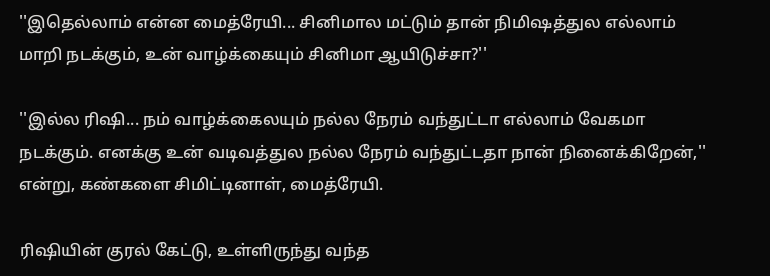''இதெல்லாம் என்ன மைத்ரேயி... சினிமால மட்டும் தான் நிமிஷத்துல எல்லாம் மாறி நடக்கும், உன் வாழ்க்கையும் சினிமா ஆயிடுச்சா?''

''இல்ல ரிஷி... நம் வாழ்க்கைலயும் நல்ல நேரம் வந்துட்டா எல்லாம் வேகமா நடக்கும். எனக்கு உன் வடிவத்துல நல்ல நேரம் வந்துட்டதா நான் நினைக்கிறேன்,'' என்று, கண்களை சிமிட்டினாள், மைத்ரேயி.

ரிஷியின் குரல் கேட்டு, உள்ளிருந்து வந்த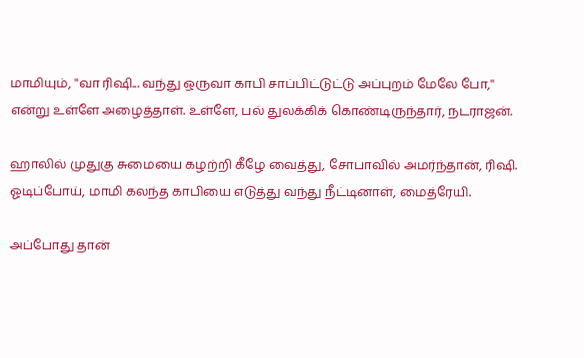மாமியும், ''வா ரிஷி... வந்து ஒருவா காபி சாப்பிட்டுட்டு அப்புறம் மேலே போ,'' என்று உள்ளே அழைத்தாள். உள்ளே, பல் துலக்கிக் கொண்டிருந்தார், நடராஜன்.

ஹாலில் முதுகு சுமையை கழற்றி கீழே வைத்து, சோபாவில் அமர்ந்தான், ரிஷி. ஓடிப்போய், மாமி கலந்த காபியை எடுத்து வந்து நீட்டினாள், மைத்ரேயி.

அப்போது தான்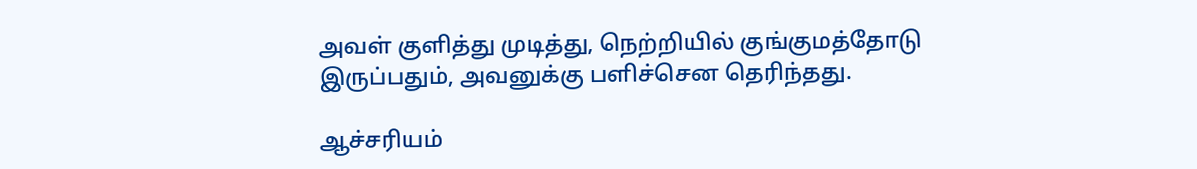அவள் குளித்து முடித்து, நெற்றியில் குங்குமத்தோடு இருப்பதும், அவனுக்கு பளிச்சென தெரிந்தது.

ஆச்சரியம்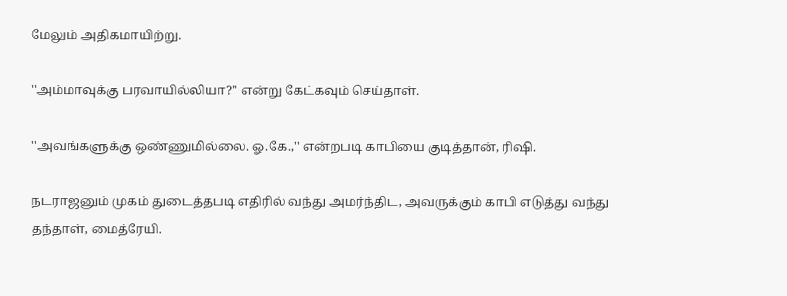மேலும் அதிகமாயிற்று.

''அம்மாவுக்கு பரவாயில்லியா?'' என்று கேட்கவும் செய்தாள்.

''அவங்களுக்கு ஒண்ணுமில்லை. ஓ.கே.,'' என்றபடி காபியை குடித்தான், ரிஷி.

நடராஜனும் முகம் துடைத்தபடி எதிரில் வந்து அமர்ந்திட, அவருக்கும் காபி எடுத்து வந்து தந்தாள், மைத்ரேயி.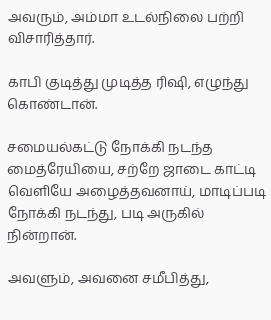அவரும், அம்மா உடல்நிலை பற்றி விசாரித்தார்.

காபி குடித்து முடித்த ரிஷி, எழுந்து கொண்டான்.

சமையல்கட்டு நோக்கி நடந்த மைத்ரேயியை, சற்றே ஜாடை காட்டி வெளியே அழைத்தவனாய், மாடிப்படி நோக்கி நடந்து, படி அருகில் நின்றான்.

அவளும், அவனை சமீபித்து,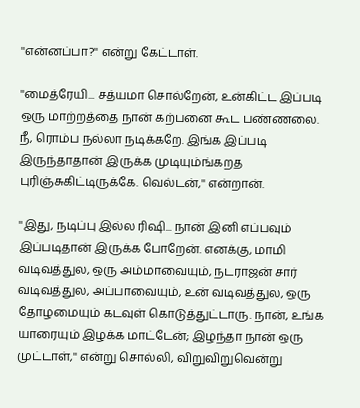''என்னப்பா?'' என்று கேட்டாள்.

''மைத்ரேயி... சத்யமா சொல்றேன், உன்கிட்ட இப்படி ஒரு மாற்றத்தை நான் கற்பனை கூட பண்ணலை. நீ, ரொம்ப நல்லா நடிக்கறே. இங்க இப்படி இருந்தாதான் இருக்க முடியும்ங்கறத புரிஞ்சுகிட்டிருக்கே. வெல்டன்,'' என்றான்.

''இது, நடிப்பு இல்ல ரிஷி... நான் இனி எப்பவும் இப்படிதான் இருக்க போறேன். எனக்கு, மாமி வடிவத்துல, ஒரு அம்மாவையும், நடராஜன் சார் வடிவத்துல, அப்பாவையும், உன் வடிவத்துல, ஒரு தோழமையும் கடவுள் கொடுத்துட்டாரு. நான், உங்க யாரையும் இழக்க மாட்டேன்; இழந்தா நான் ஒரு முட்டாள்,'' என்று சொல்லி, விறுவிறுவென்று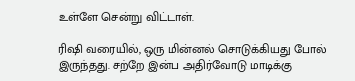உள்ளே சென்று விட்டாள்.

ரிஷி வரையில், ஒரு மின்னல் சொடுக்கியது போல் இருந்தது. சற்றே இன்ப அதிர்வோடு மாடிக்கு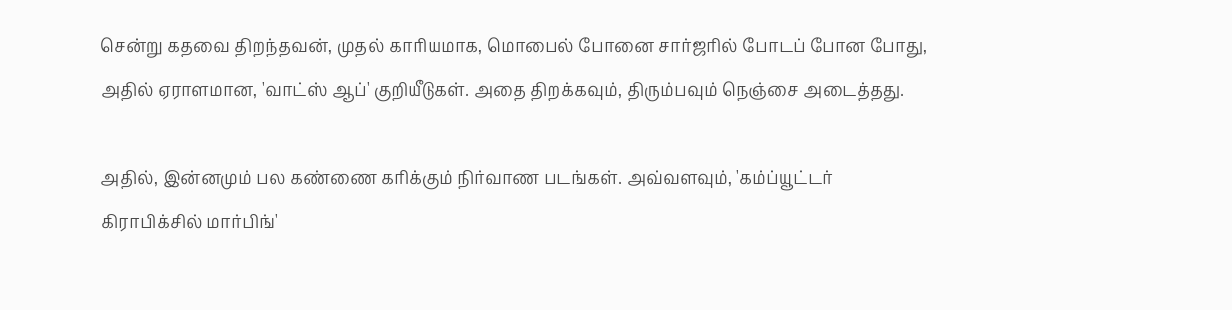சென்று கதவை திறந்தவன், முதல் காரியமாக, மொபைல் போனை சார்ஜரில் போடப் போன போது, அதில் ஏராளமான, 'வாட்ஸ் ஆப்' குறியீடுகள். அதை திறக்கவும், திரும்பவும் நெஞ்சை அடைத்தது.

அதில், இன்னமும் பல கண்ணை கரிக்கும் நிர்வாண படங்கள். அவ்வளவும், 'கம்ப்யூட்டர் கிராபிக்சில் மார்பிங்'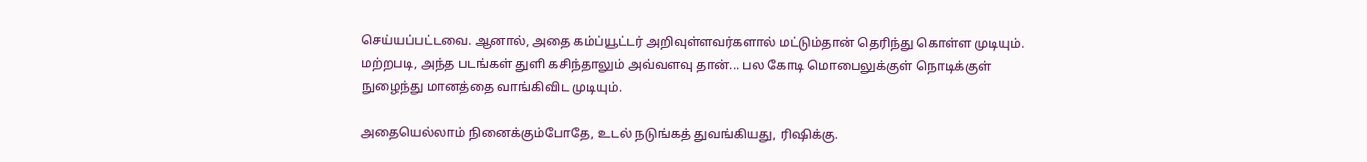செய்யப்பட்டவை. ஆனால், அதை கம்ப்யூட்டர் அறிவுள்ளவர்களால் மட்டும்தான் தெரிந்து கொள்ள முடியும். மற்றபடி, அந்த படங்கள் துளி கசிந்தாலும் அவ்வளவு தான்... பல கோடி மொபைலுக்குள் நொடிக்குள் நுழைந்து மானத்தை வாங்கிவிட முடியும்.

அதையெல்லாம் நினைக்கும்போதே, உடல் நடுங்கத் துவங்கியது, ரிஷிக்கு.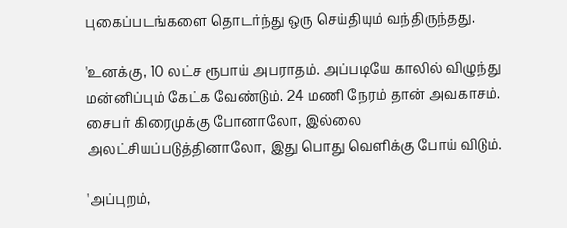புகைப்படங்களை தொடர்ந்து ஒரு செய்தியும் வந்திருந்தது.

'உனக்கு, 10 லட்ச ரூபாய் அபராதம். அப்படியே காலில் விழுந்து மன்னிப்பும் கேட்க வேண்டும். 24 மணி நேரம் தான் அவகாசம். சைபர் கிரைமுக்கு போனாலோ, இல்லை அலட்சியப்படுத்தினாலோ, இது பொது வெளிக்கு போய் விடும்.

'அப்புறம்,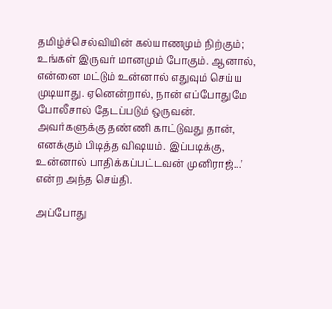தமிழ்ச்செல்வியின் கல்யாணமும் நிற்கும்; உங்கள் இருவர் மானமும் போகும். ஆனால், என்னை மட்டும் உன்னால் எதுவும் செய்ய முடியாது. ஏனென்றால், நான் எப்போதுமே போலீசால் தேடப்படும் ஒருவன். அவர்களுக்கு தண்ணி காட்டுவது தான், எனக்கும் பிடித்த விஷயம். இப்படிக்கு, உன்னால் பாதிக்கப்பட்டவன் முனிராஜ்...' என்ற அந்த செய்தி.

அப்போது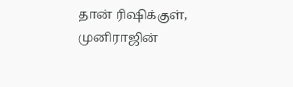தான் ரிஷிக்குள், முனிராஜின்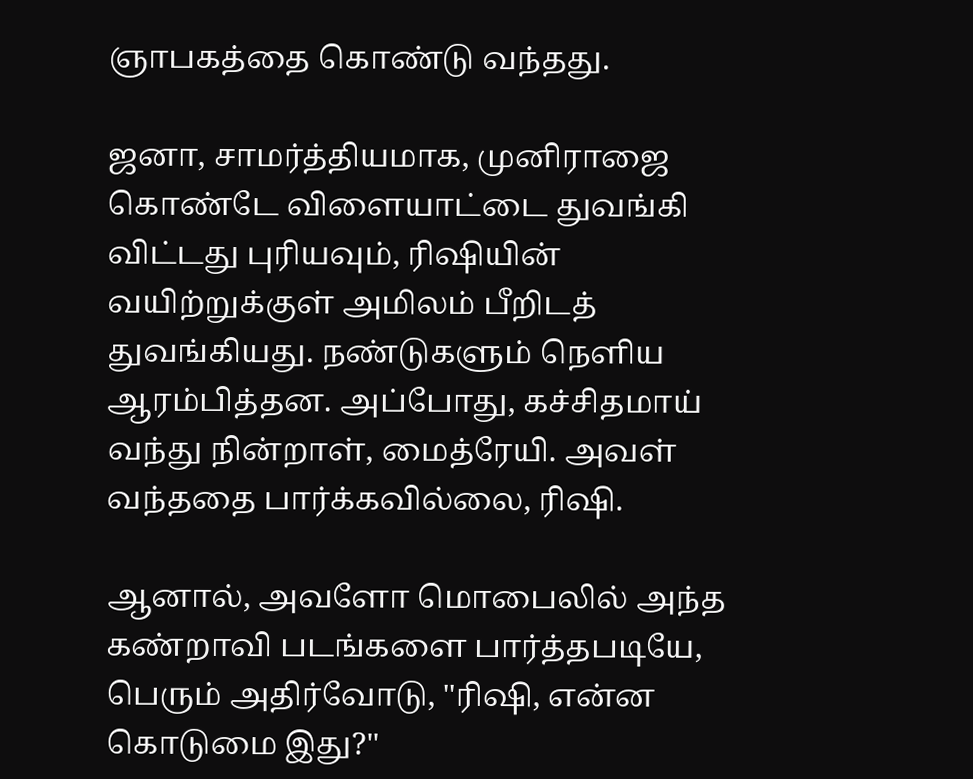ஞாபகத்தை கொண்டு வந்தது.

ஜனா, சாமர்த்தியமாக, முனிராஜை கொண்டே விளையாட்டை துவங்கி விட்டது புரியவும், ரிஷியின் வயிற்றுக்குள் அமிலம் பீறிடத் துவங்கியது. நண்டுகளும் நெளிய ஆரம்பித்தன. அப்போது, கச்சிதமாய் வந்து நின்றாள், மைத்ரேயி. அவள் வந்ததை பார்க்கவில்லை, ரிஷி.

ஆனால், அவளோ மொபைலில் அந்த கண்றாவி படங்களை பார்த்தபடியே, பெரும் அதிர்வோடு, ''ரிஷி, என்ன கொடுமை இது?''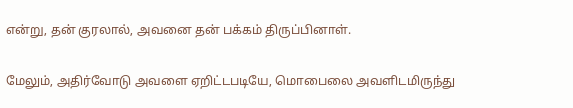என்று, தன் குரலால், அவனை தன் பக்கம் திருப்பினாள்.

மேலும், அதிர்வோடு அவளை ஏறிட்டபடியே, மொபைலை அவளிடமிருந்து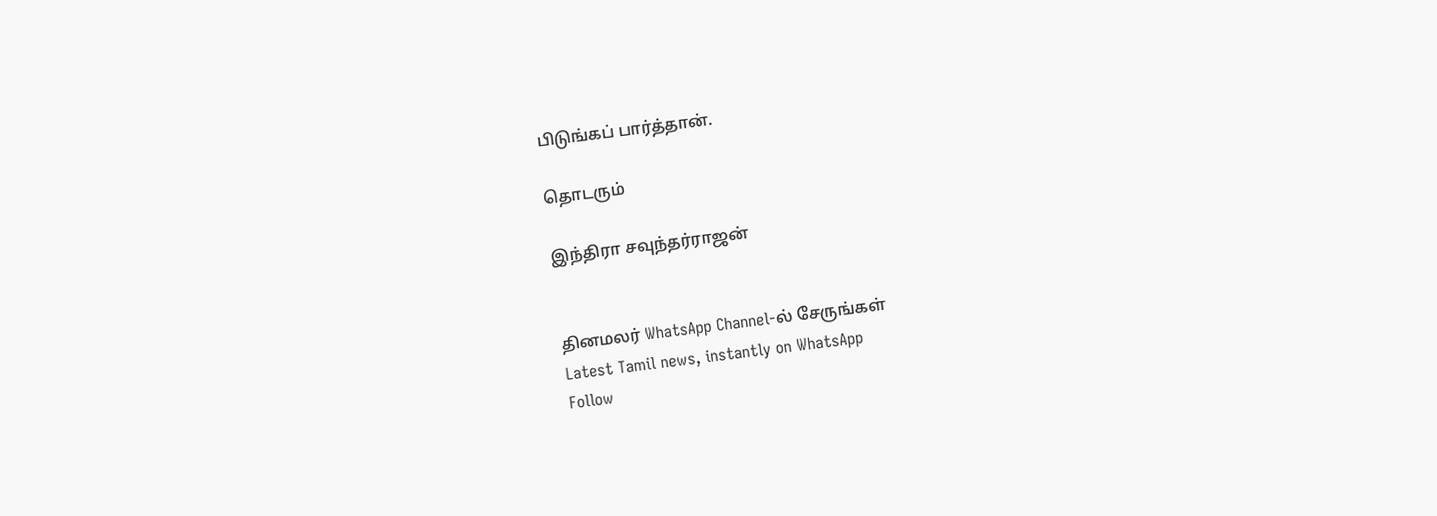பிடுங்கப் பார்த்தான்.

தொடரும்

இந்திரா சவுந்தர்ராஜன்


தினமலர் WhatsApp Channel-ல் சேருங்கள்
Latest Tamil news, instantly on WhatsApp
Follow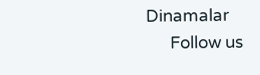Dinamalar
      Follow us